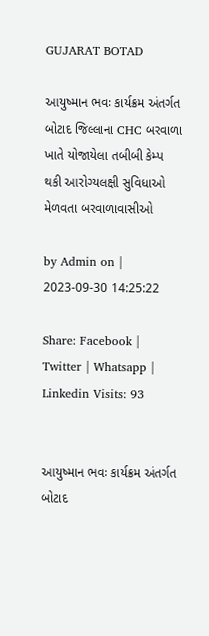GUJARAT BOTAD

આયુષ્માન ભવઃ કાર્યક્રમ અંતર્ગત બોટાદ જિલ્લાના CHC બરવાળા ખાતે યોજાયેલા તબીબી કેમ્પ થકી આરોગ્યલક્ષી સુવિધાઓ મેળવતા બરવાળાવાસીઓ

by Admin on | 2023-09-30 14:25:22

Share: Facebook | Twitter | Whatsapp | Linkedin Visits: 93


આયુષ્માન ભવઃ કાર્યક્રમ અંતર્ગત બોટાદ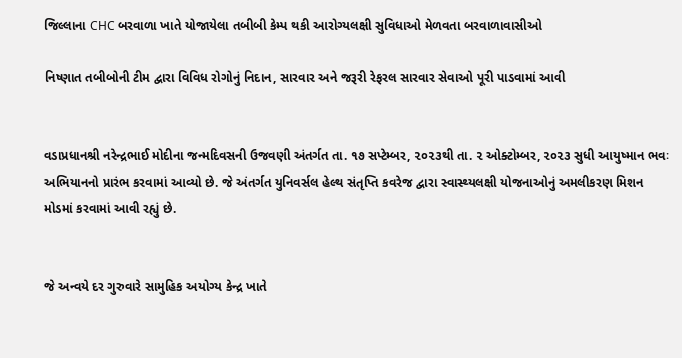જિલ્લાના CHC બરવાળા ખાતે યોજાયેલા તબીબી કેમ્પ થકી આરોગ્યલક્ષી સુવિધાઓ મેળવતા બરવાળાવાસીઓ

નિષ્ણાત તબીબોની ટીમ દ્વારા વિવિધ રોગોનું નિદાન, સારવાર અને જરૂરી રેફરલ સારવાર સેવાઓ પૂરી પાડવામાં આવી


વડાપ્રધાનશ્રી નરેન્દ્રભાઈ મોદીના જન્મદિવસની ઉજવણી અંતર્ગત તા. ૧૭ સપ્ટેમ્બર, ૨૦૨૩થી તા. ૨ ઓક્ટોમ્બર, ૨૦૨૩ સુધી આયુષ્માન ભવઃ અભિયાનનો પ્રારંભ કરવામાં આવ્યો છે. જે અંતર્ગત યુનિવર્સલ હેલ્થ સંતૃપ્તિ કવરેજ દ્વારા સ્વાસ્થ્યલક્ષી યોજનાઓનું અમલીકરણ મિશન મોડમાં કરવામાં આવી રહ્યું છે.


જે અન્વયે દર ગુરુવારે સામુહિક અયોગ્ય કેન્દ્ર ખાતે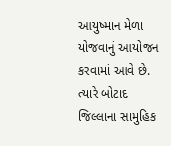આયુષ્માન મેળા યોજવાનું આયોજન કરવામાં આવે છે. ત્યારે બોટાદ જિલ્લાના સામુહિક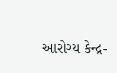આરોગ્ય કેન્દ્ર-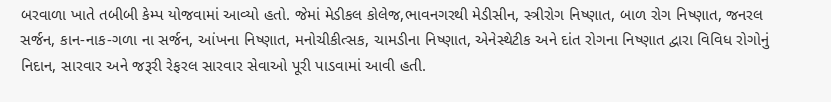બરવાળા ખાતે તબીબી કેમ્પ યોજવામાં આવ્યો હતો. જેમાં મેડીકલ કોલેજ,ભાવનગરથી મેડીસીન, સ્ત્રીરોગ નિષ્ણાત, બાળ રોગ નિષ્ણાત, જનરલ સર્જન, કાન-નાક-ગળા ના સર્જન, આંખના નિષ્ણાત, મનોચીકીત્સક, ચામડીના નિષ્ણાત, એનેસ્થેટીક અને દાંત રોગના નિષ્ણાત દ્વારા વિવિધ રોગોનું નિદાન, સારવાર અને જરૂરી રેફરલ સારવાર સેવાઓ પૂરી પાડવામાં આવી હતી.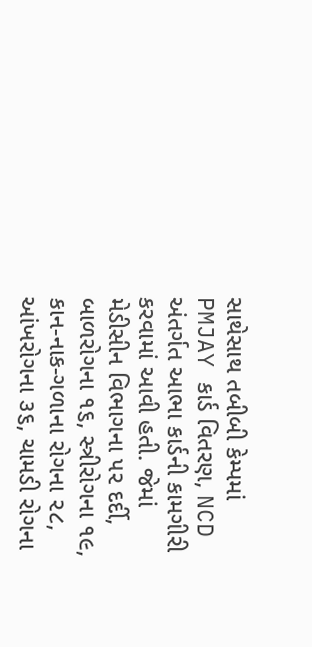સાથેસાથ તબીબી કેમ્પમાં PMJAY કાર્ડ વિતરણ, NCD અંતર્ગત આભા કાર્ડની કામગીરી કરવામાં આવી હતી. જેમાં મેડીસીન વિભાગના ૫૨ દર્દી, બાળરોગના ૧૬, સ્ત્રીરોગના ૧૯, કાન-નાક-ગળાના રોગના ૨૮, આંખરોગના ૩૬, ચામડી રોગના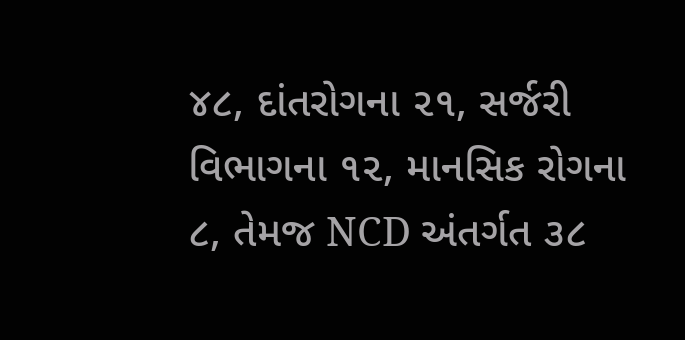૪૮, દાંતરોગના ૨૧, સર્જરી વિભાગના ૧૨, માનસિક રોગના ૮, તેમજ NCD અંતર્ગત ૩૮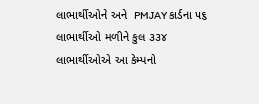લાભાર્થીઓને અને  PMJAY કાર્ડના ૫૬ લાભાર્થીઓ મળીને કુલ ૩૩૪ લાભાર્થીઓએ આ કેમ્પનો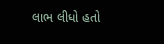લાભ લીધો હતો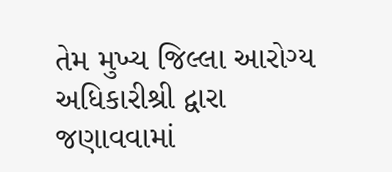તેમ મુખ્ય જિલ્લા આરોગ્ય અધિકારીશ્રી દ્વારા જણાવવામાં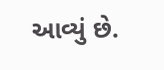આવ્યું છે.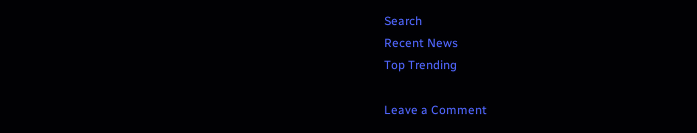Search
Recent News
Top Trending

Leave a Comment